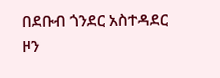በደቡብ ጎንደር አስተዳደር ዞን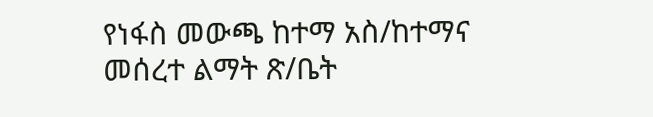የነፋስ መውጫ ከተማ አስ/ከተማና መሰረተ ልማት ጽ/ቤት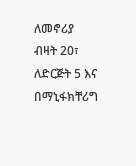ለመኖሪያ ብዛት 20፣ ለድርጅት 5 እና በማኒፋክቸሪግ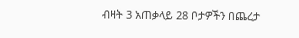ብዛት 3 አጠቃላይ 28 ቦታዎችን በጨረታ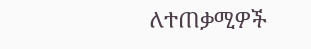ለተጠቃሚዎች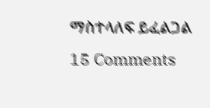ማስተላለፍ ይፈልጋል 15 Comments